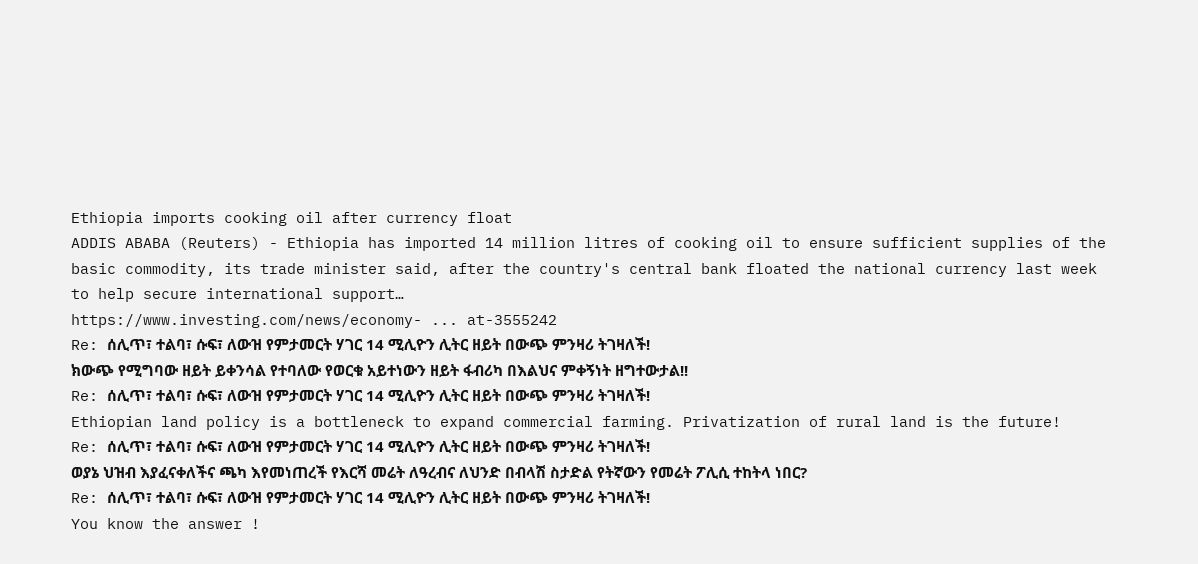Ethiopia imports cooking oil after currency float
ADDIS ABABA (Reuters) - Ethiopia has imported 14 million litres of cooking oil to ensure sufficient supplies of the basic commodity, its trade minister said, after the country's central bank floated the national currency last week to help secure international support…
https://www.investing.com/news/economy- ... at-3555242
Re: ሰሊጥ፣ ተልባ፣ ሱፍ፣ ለውዝ የምታመርት ሃገር 14 ሚሊዮን ሊትር ዘይት በውጭ ምንዛሪ ትገዛለች!
ክውጭ የሚግባው ዘይት ይቀንሳል የተባለው የወርቁ አይተነውን ዘይት ፋብሪካ በእልህና ምቀኝነት ዘግተውታል!!
Re: ሰሊጥ፣ ተልባ፣ ሱፍ፣ ለውዝ የምታመርት ሃገር 14 ሚሊዮን ሊትር ዘይት በውጭ ምንዛሪ ትገዛለች!
Ethiopian land policy is a bottleneck to expand commercial farming. Privatization of rural land is the future!
Re: ሰሊጥ፣ ተልባ፣ ሱፍ፣ ለውዝ የምታመርት ሃገር 14 ሚሊዮን ሊትር ዘይት በውጭ ምንዛሪ ትገዛለች!
ወያኔ ህዝብ እያፈናቀለችና ጫካ እየመነጠረች የእርሻ መሬት ለዓረብና ለህንድ በብላሽ ስታድል የትኛውን የመሬት ፖሊሲ ተከትላ ነበር?
Re: ሰሊጥ፣ ተልባ፣ ሱፍ፣ ለውዝ የምታመርት ሃገር 14 ሚሊዮን ሊትር ዘይት በውጭ ምንዛሪ ትገዛለች!
You know the answer !